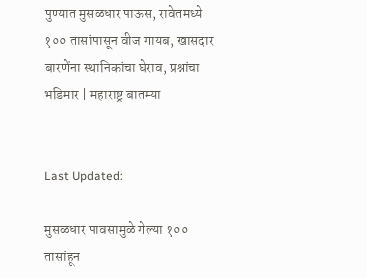पुण्यात मुसळधार पाऊस, रावेतमध्ये १०० तासांपासून वीज गायब, खासदार बारणेंना स्थानिकांचा घेराव, प्रश्नांचा भडिमार | महाराष्ट्र बातम्या


Last Updated:

मुसळधार पावसामुळे गेल्या १०० तासांहून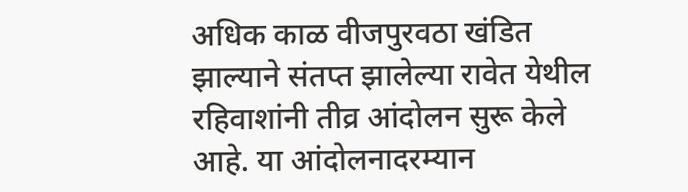अधिक काळ वीजपुरवठा खंडित झाल्याने संतप्त झालेल्या रावेत येथील रहिवाशांनी तीव्र आंदोलन सुरू केले आहे. या आंदोलनादरम्यान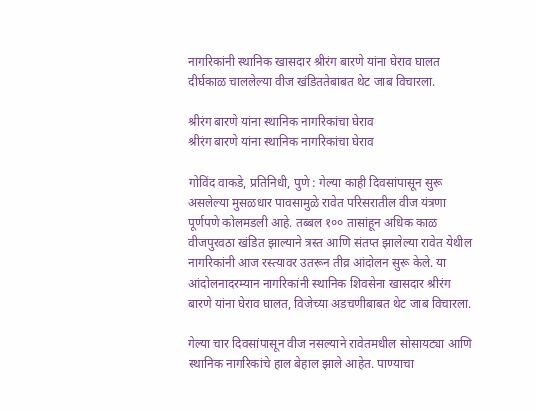नागरिकांनी स्थानिक खासदार श्रीरंग बारणे यांना घेराव घालत दीर्घकाळ चाललेल्या वीज खंडिततेबाबत थेट जाब विचारला.

श्रीरंग बारणे यांना स्थानिक नागरिकांचा घेराव
श्रीरंग बारणे यांना स्थानिक नागरिकांचा घेराव

गोविंद वाकडे, प्रतिनिधी, पुणे : गेल्या काही दिवसांपासून सुरू असलेल्या मुसळधार पावसामुळे रावेत परिसरातील वीज यंत्रणा पूर्णपणे कोलमडली आहे. तब्बल १०० तासांहून अधिक काळ वीजपुरवठा खंडित झाल्याने त्रस्त आणि संतप्त झालेल्या रावेत येथील नागरिकांनी आज रस्त्यावर उतरून तीव्र आंदोलन सुरू केले. या आंदोलनादरम्यान नागरिकांनी स्थानिक शिवसेना खासदार श्रीरंग बारणे यांना घेराव घालत, विजेच्या अडचणीबाबत थेट जाब विचारला.

गेल्या चार दिवसांपासून वीज नसल्याने रावेतमधील सोसायट्या आणि स्थानिक नागरिकांचे हाल बेहाल झाले आहेत. पाण्याचा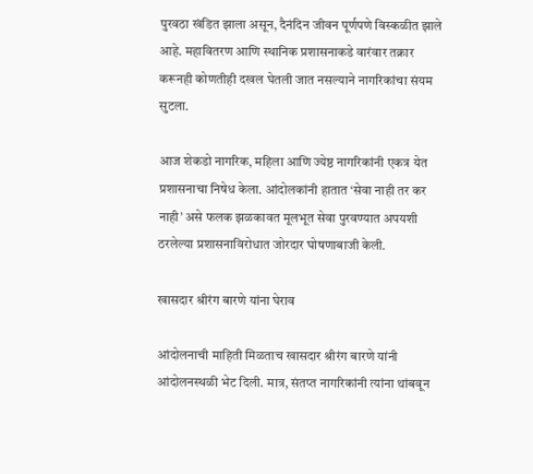पुरवठा खंडित झाला असून, दैनंदिन जीवन पूर्णपणे विस्कळीत झाले आहे. महावितरण आणि स्थानिक प्रशासनाकडे वारंवार तक्रार करूनही कोणतीही दखल घेतली जात नसल्याने नागरिकांचा संयम सुटला.

आज शेकडो नागरिक, महिला आणि ज्येष्ठ नागरिकांनी एकत्र येत प्रशासनाचा निषेध केला. आंदोलकांनी हातात ‘सेवा नाही तर कर नाही’ असे फलक झळकावत मूलभूत सेवा पुरवण्यात अपयशी ठरलेल्या प्रशासनाविरोधात जोरदार घोषणाबाजी केली.

खासदार श्रीरंग बारणे यांना घेराव

आंदोलनाची माहिती मिळताच खासदार श्रीरंग बारणे यांनी आंदोलनस्थळी भेट दिली. मात्र, संतप्त नागरिकांनी त्यांना थांबवून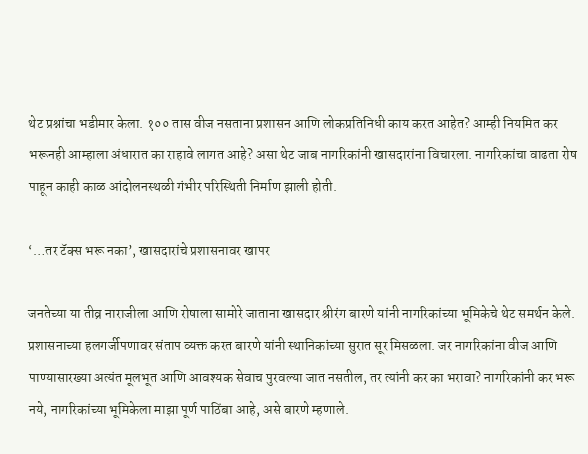थेट प्रश्नांचा भडीमार केला. १०० तास वीज नसताना प्रशासन आणि लोकप्रतिनिधी काय करत आहेत? आम्ही नियमित कर भरूनही आम्हाला अंधारात का राहावे लागत आहे? असा थेट जाब नागरिकांनी खासदारांना विचारला. नागरिकांचा वाढता रोष पाहून काही काळ आंदोलनस्थळी गंभीर परिस्थिती निर्माण झाली होती.

‘…तर टॅक्स भरू नका’, खासदारांचे प्रशासनावर खापर

जनतेच्या या तीव्र नाराजीला आणि रोषाला सामोरे जाताना खासदार श्रीरंग बारणे यांनी नागरिकांच्या भूमिकेचे थेट समर्थन केले. प्रशासनाच्या हलगर्जीपणावर संताप व्यक्त करत बारणे यांनी स्थानिकांच्या सुरात सूर मिसळला. जर नागरिकांना वीज आणि पाण्यासारख्या अत्यंत मूलभूत आणि आवश्यक सेवाच पुरवल्या जात नसतील, तर त्यांनी कर का भरावा? नागरिकांनी कर भरू नये, नागरिकांच्या भूमिकेला माझा पूर्ण पाठिंबा आहे, असे बारणे म्हणाले.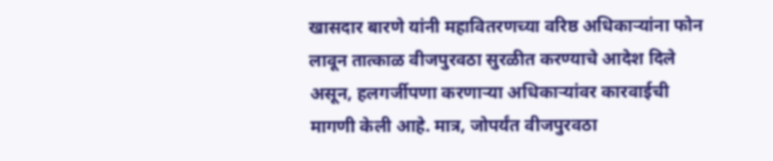खासदार बारणे यांनी महावितरणच्या वरिष्ठ अधिकाऱ्यांना फोन लावून तात्काळ वीजपुरवठा सुरळीत करण्याचे आदेश दिले असून, हलगर्जीपणा करणाऱ्या अधिकाऱ्यांवर कारवाईची मागणी केली आहे. मात्र, जोपर्यंत वीजपुरवठा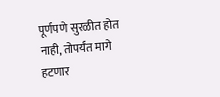पूर्णपणे सुरळीत होत नाही, तोपर्यंत मागे हटणार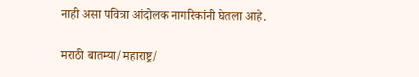नाही असा पवित्रा आंदोलक नागरिकांनी घेतला आहे.

मराठी बातम्या/महाराष्ट्र/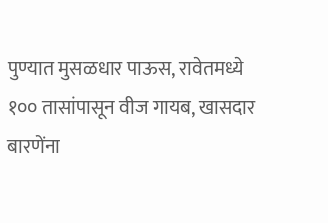पुण्यात मुसळधार पाऊस, रावेतमध्ये १०० तासांपासून वीज गायब, खासदार बारणेंना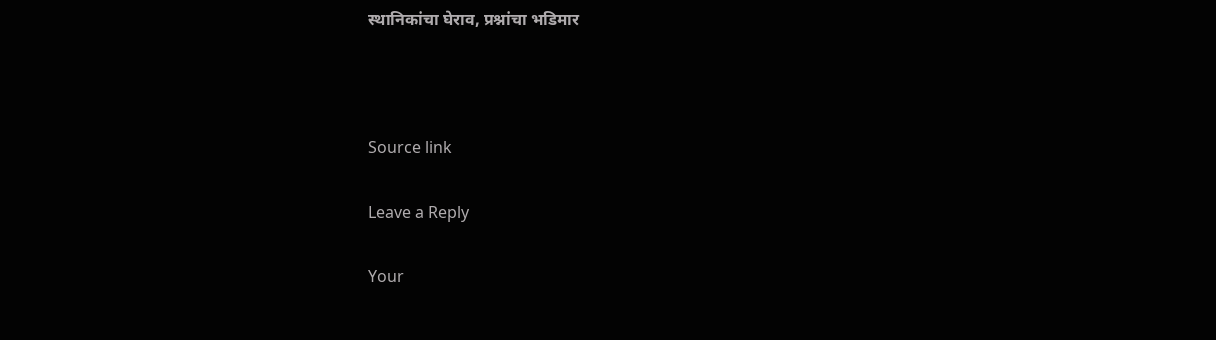स्थानिकांचा घेराव, प्रश्नांचा भडिमार



Source link

Leave a Reply

Your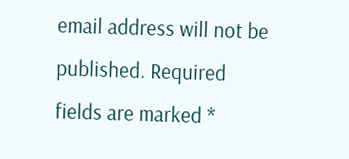email address will not be published. Required fields are marked *